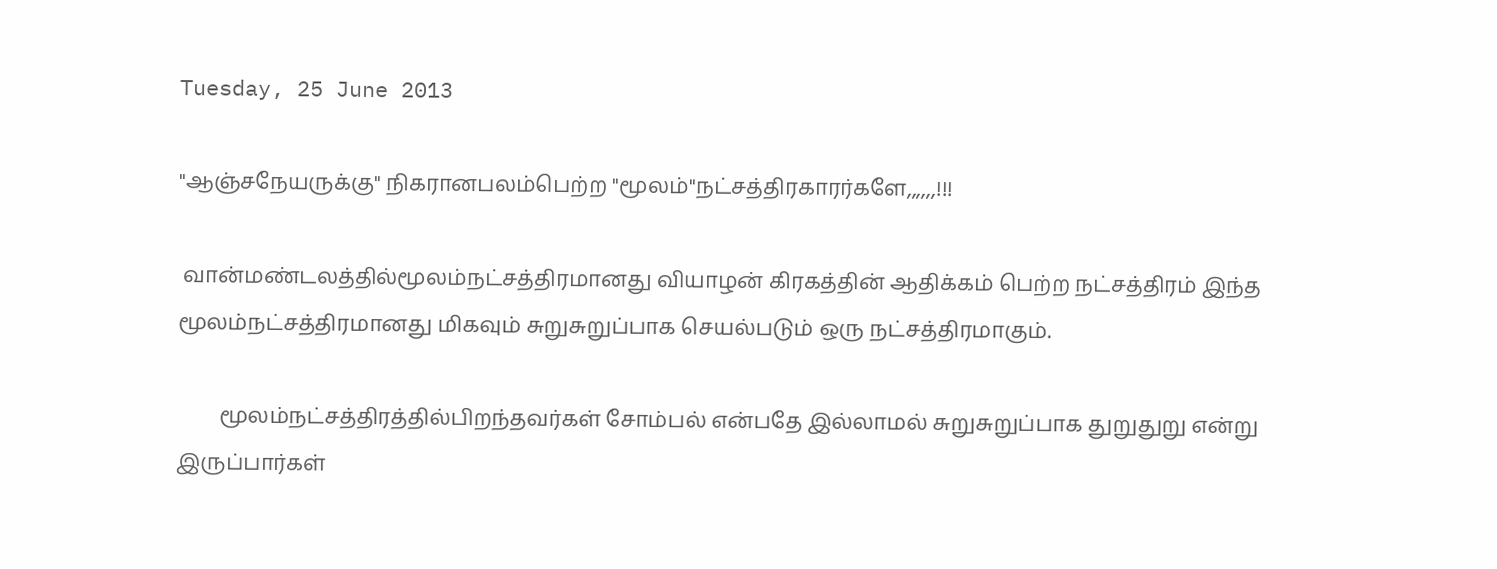Tuesday, 25 June 2013

"ஆஞ்சநேயருக்கு" நிகரானபலம்பெற்ற "மூலம்"நட்சத்திரகாரர்களே,,,,,,!!!

 வான்மண்டலத்தில்மூலம்நட்சத்திரமானது வியாழன் கிரகத்தின் ஆதிக்கம் பெற்ற நட்சத்திரம் இந்த மூலம்நட்சத்திரமானது மிகவும் சுறுசுறுப்பாக செயல்படும் ஒரு நட்சத்திரமாகும்.

        மூலம்நட்சத்திரத்தில்பிறந்தவர்கள் சோம்பல் என்பதே இல்லாமல் சுறுசுறுப்பாக துறுதுறு என்று இருப்பார்கள்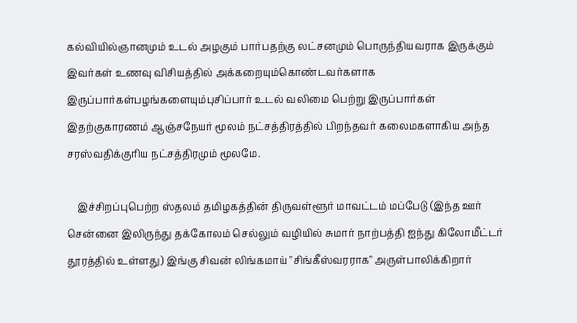கல்வியில்ஞானமும் உடல் அழகும் பார்பதற்கு லட்சனமும் பொருந்தியவராக இருக்கும் இவர்கள் உணவு விசியத்தில் அக்கறையும்கொண்டவர்களாக இருப்பார்கள்பழங்களையும்புசிப்பார் உடல் வலிமை பெற்று இருப்பார்கள் இதற்குகாரணம் ஆஞ்சநேயர் மூலம் நட்சத்திரத்தில் பிறந்தவர் கலைமகளாகிய அந்த சரஸ்வதிக்குரிய நட்சத்திரமும் மூலமே.

    இச்சிறப்புபெற்ற ஸ்தலம் தமிழகத்தின் திருவள்ளூர் மாவட்டம் மப்பேடு (இந்த ஊர் சென்னை இலிருந்து தக்கோலம் செல்லும் வழியில் சுமார் நாற்பத்தி ஐந்து கிலோமீட்டர் தூரத்தில் உள்ளது) இங்கு சிவன் லிங்கமாய் "சிங்கீஸ்வரராக" அருள்பாலிக்கிறார்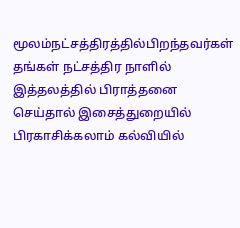மூலம்நட்சத்திரத்தில்பிறந்தவர்கள்  தங்கள் நட்சத்திர நாளில் இத்தலத்தில் பிராத்தனை செய்தால் இசைத்துறையில் பிரகாசிக்கலாம் கல்வியில்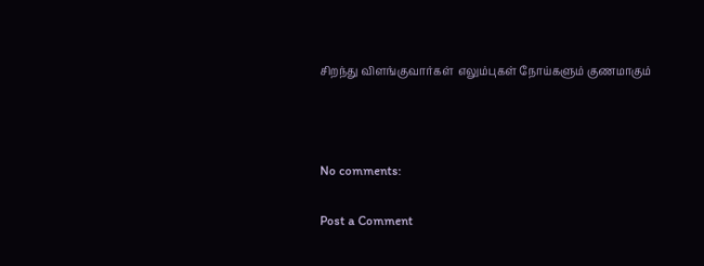சிறந்து விளங்குவார்கள்  எலும்புகள் நோய்களும் குணமாகும்



No comments:

Post a Comment